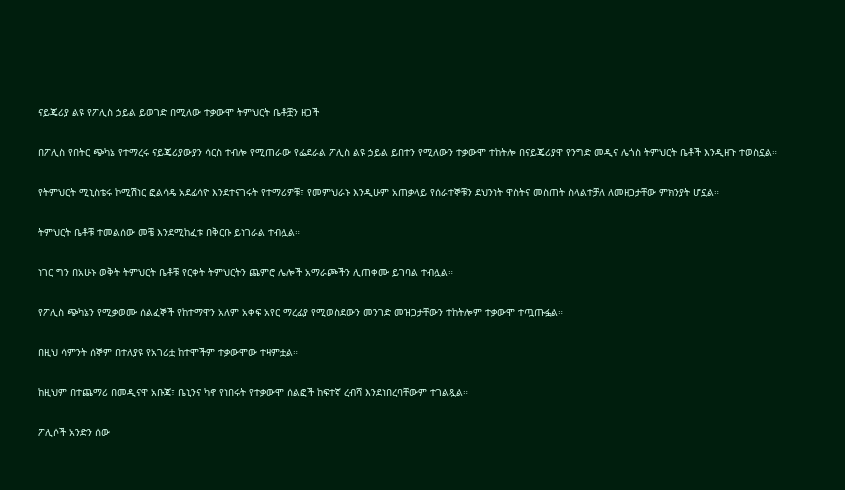ናይጄሪያ ልዩ የፖሊስ ኃይል ይወገድ በሚለው ተቃውሞ ትምህርት ቤቶቿን ዘጋች

በፖሊስ የበትር ጭካኔ የተማረሩ ናይጄሪያውያን ሳርስ ተብሎ የሚጠራው የፌደራል ፖሊስ ልዩ ኃይል ይበተን የሚለውን ተቃውሞ ተከትሎ በናይጄሪያዋ የንግድ መዲና ሌጎስ ትምህርት ቤቶች እንዲዘጉ ተወስኗል።

የትምህርት ሚኒስቴሩ ኮሚሽነር ፎልሳዴ አደፊሳዮ እንደተናገሩት የተማሪዎቹ፣ የመምህራኑ እንዲሁም አጠቃላይ የሰራተኞቹን ደህንነት ዋስትና መስጠት ስላልተቻለ ለመዘጋታቸው ምክንያት ሆኗል።

ትምህርት ቤቶቹ ተመልሰው መቼ እንደሚከፈቱ በቅርቡ ይነገራል ተብሏል።

ነገር ግን በአሁኑ ወቅት ትምህርት ቤቶቹ የርቀት ትምህርትን ጨምሮ ሌሎች አማራጮችን ሊጠቀሙ ይገባል ተብሏል።

የፖሊስ ጭካኔን የሚቃወሙ ሰልፈኞች የከተማዋን አለም አቀፍ አየር ማረፊያ የሚወስደውን መንገድ መዝጋታቸውን ተከትሎም ተቃውሞ ተጧጡፏል።

በዚህ ሳምንት ሰኞም በተለያዩ የአገሪቷ ከተሞችም ተቃውሞው ተዛምቷል።

ከዚህም በተጨማሪ በመዲናዋ አቡጃ፣ ቤኒንና ካኖ የነበሩት የተቃውሞ ሰልፎች ከፍተኛ ረብሻ እንደነበረባቸውም ተገልጿል።

ፖሊሶች አንድን ሰው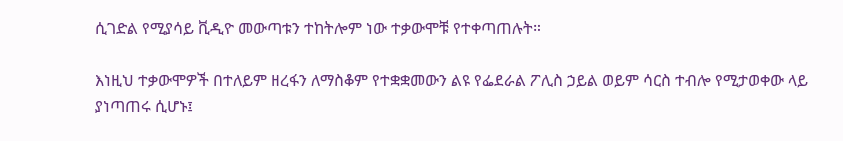ሲገድል የሚያሳይ ቪዲዮ መውጣቱን ተከትሎም ነው ተቃውሞቹ የተቀጣጠሉት።

እነዚህ ተቃውሞዎች በተለይም ዘረፋን ለማስቆም የተቋቋመውን ልዩ የፌደራል ፖሊስ ኃይል ወይም ሳርስ ተብሎ የሚታወቀው ላይ ያነጣጠሩ ሲሆኑ፤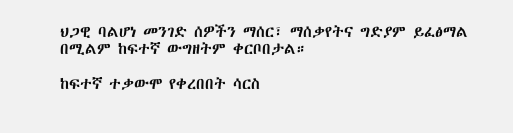ህጋዊ ባልሆነ መንገድ ሰዎችን ማሰር፣ ማሰቃየትና ግድያም ይፈፅማል በሚልም ከፍተኛ ውግዘትም ቀርቦበታል።

ከፍተኛ ተቃውሞ የቀረበበት ሳርስ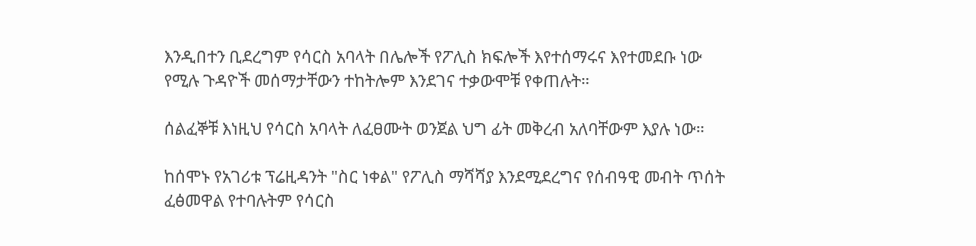እንዲበተን ቢደረግም የሳርስ አባላት በሌሎች የፖሊስ ክፍሎች እየተሰማሩና እየተመደቡ ነው የሚሉ ጉዳዮች መሰማታቸውን ተከትሎም እንደገና ተቃውሞቹ የቀጠሉት።

ሰልፈኞቹ እነዚህ የሳርስ አባላት ለፈፀሙት ወንጀል ህግ ፊት መቅረብ አለባቸውም እያሉ ነው።

ከሰሞኑ የአገሪቱ ፕሬዚዳንት "ስር ነቀል" የፖሊስ ማሻሻያ እንደሚደረግና የሰብዓዊ መብት ጥሰት ፈፅመዋል የተባሉትም የሳርስ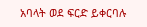አባላት ወደ ፍርድ ይቀርባሉ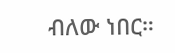ብለው ነበር።